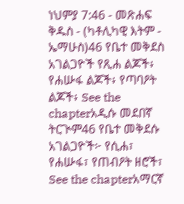ነህምያ 7:46 - መጽሐፍ ቅዱስ - (ካቶሊካዊ እትም - ኤማሁስ)46 የቤተ መቅደስ አገልጋዮች የጺሐ ልጆች፥ የሐሡፋ ልጆች፥ የጣባዖት ልጆች፥ See the chapterአዲሱ መደበኛ ትርጒም46 የቤተ መቅደሱ አገልጋዮች፦ የሲሐ፣ የሐሡፋ፣ የጠብዖት ዘሮች፣ See the chapterአማርኛ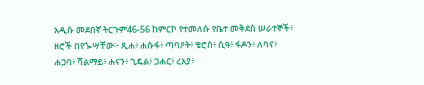አዲሱ መደበኛ ትርጉም46-56 ከምርኮ የተመለሱ የቤተ መቅደስ ሠራተኞች፥ ዘሮች በየጐሣቸው፦ ጺሐ፥ ሐሱፋ፥ ጣባዖት፥ ቄሮስ፥ ሲዓ፥ ፋዶን፥ ለባና፥ ሐጋባ፥ ሻልማይ፥ ሐናን፥ ጊዴል፥ ጋሐር፥ ረአያ፥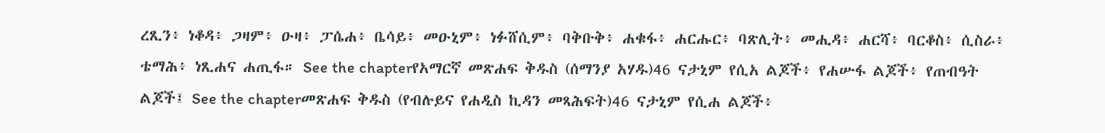ረጺን፥ ነቆዳ፥ ጋዛም፥ ዑዛ፥ ፓሴሐ፥ ቤሳይ፥ መዑኒም፥ ነፉሸሲም፥ ባቅቡቅ፥ ሐቁፋ፥ ሐርሑር፥ ባጽሊት፥ መሒዳ፥ ሐርሻ፥ ባርቆስ፥ ሲስራ፥ ቴማሕ፥ ነጺሐና ሐጢፋ። See the chapterየአማርኛ መጽሐፍ ቅዱስ (ሰማንያ አሃዱ)46 ናታኒም የሲአ ልጆች፥ የሐሡፋ ልጆች፥ የጠብዓት ልጆች፤ See the chapterመጽሐፍ ቅዱስ (የብሉይና የሐዲስ ኪዳን መጻሕፍት)46 ናታኒም የሲሐ ልጆች፥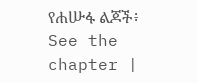የሐሡፋ ልጆች፥ See the chapter |